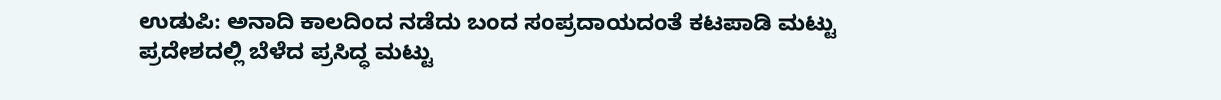ಉಡುಪಿ: ಅನಾದಿ ಕಾಲದಿಂದ ನಡೆದು ಬಂದ ಸಂಪ್ರದಾಯದಂತೆ ಕಟಪಾಡಿ ಮಟ್ಟು ಪ್ರದೇಶದಲ್ಲಿ ಬೆಳೆದ ಪ್ರಸಿದ್ಧ ಮಟ್ಟು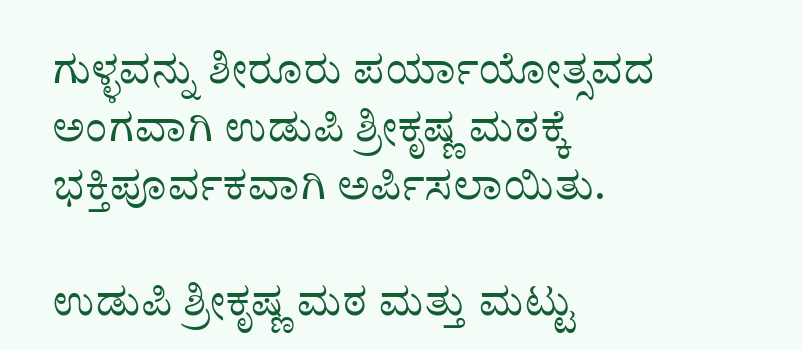ಗುಳ್ಳವನ್ನು ಶೀರೂರು ಪರ್ಯಾಯೋತ್ಸವದ ಅಂಗವಾಗಿ ಉಡುಪಿ ಶ್ರೀಕೃಷ್ಣ ಮಠಕ್ಕೆ ಭಕ್ತಿಪೂರ್ವಕವಾಗಿ ಅರ್ಪಿಸಲಾಯಿತು.

ಉಡುಪಿ ಶ್ರೀಕೃಷ್ಣ ಮಠ ಮತ್ತು ಮಟ್ಟು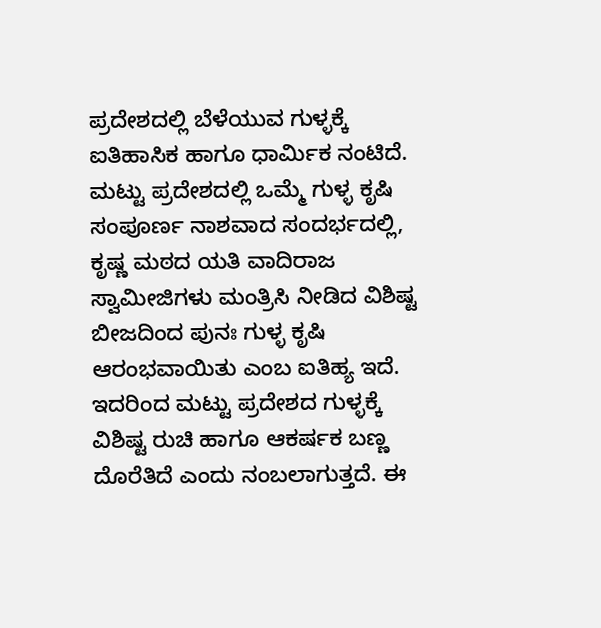ಪ್ರದೇಶದಲ್ಲಿ ಬೆಳೆಯುವ ಗುಳ್ಳಕ್ಕೆ ಐತಿಹಾಸಿಕ ಹಾಗೂ ಧಾರ್ಮಿಕ ನಂಟಿದೆ. ಮಟ್ಟು ಪ್ರದೇಶದಲ್ಲಿ ಒಮ್ಮೆ ಗುಳ್ಳ ಕೃಷಿ ಸಂಪೂರ್ಣ ನಾಶವಾದ ಸಂದರ್ಭದಲ್ಲಿ, ಕೃಷ್ಣ ಮಠದ ಯತಿ ವಾದಿರಾಜ ಸ್ವಾಮೀಜಿಗಳು ಮಂತ್ರಿಸಿ ನೀಡಿದ ವಿಶಿಷ್ಟ ಬೀಜದಿಂದ ಪುನಃ ಗುಳ್ಳ ಕೃಷಿ ಆರಂಭವಾಯಿತು ಎಂಬ ಐತಿಹ್ಯ ಇದೆ. ಇದರಿಂದ ಮಟ್ಟು ಪ್ರದೇಶದ ಗುಳ್ಳಕ್ಕೆ ವಿಶಿಷ್ಟ ರುಚಿ ಹಾಗೂ ಆಕರ್ಷಕ ಬಣ್ಣ ದೊರೆತಿದೆ ಎಂದು ನಂಬಲಾಗುತ್ತದೆ. ಈ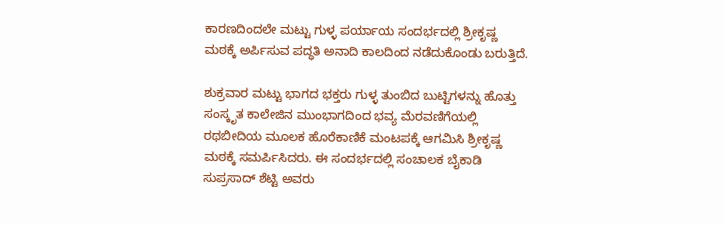ಕಾರಣದಿಂದಲೇ ಮಟ್ಟು ಗುಳ್ಳ ಪರ್ಯಾಯ ಸಂದರ್ಭದಲ್ಲಿ ಶ್ರೀಕೃಷ್ಣ ಮಠಕ್ಕೆ ಅರ್ಪಿಸುವ ಪದ್ಧತಿ ಅನಾದಿ ಕಾಲದಿಂದ ನಡೆದುಕೊಂಡು ಬರುತ್ತಿದೆ.

ಶುಕ್ರವಾರ ಮಟ್ಟು ಭಾಗದ ಭಕ್ತರು ಗುಳ್ಳ ತುಂಬಿದ ಬುಟ್ಟಿಗಳನ್ನು ಹೊತ್ತು ಸಂಸ್ಕೃತ ಕಾಲೇಜಿನ ಮುಂಭಾಗದಿಂದ ಭವ್ಯ ಮೆರವಣಿಗೆಯಲ್ಲಿ ರಥಬೀದಿಯ ಮೂಲಕ ಹೊರೆಕಾಣಿಕೆ ಮಂಟಪಕ್ಕೆ ಆಗಮಿಸಿ ಶ್ರೀಕೃಷ್ಣ ಮಠಕ್ಕೆ ಸಮರ್ಪಿಸಿದರು. ಈ ಸಂದರ್ಭದಲ್ಲಿ ಸಂಚಾಲಕ ಬೈಕಾಡಿ ಸುಪ್ರಸಾದ್ ಶೆಟ್ಟಿ ಅವರು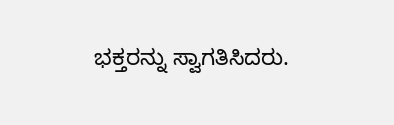ಭಕ್ತರನ್ನು ಸ್ವಾಗತಿಸಿದರು.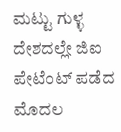ಮಟ್ಟು ಗುಳ್ಳ ದೇಶದಲ್ಲೇ ಜಿಐ ಪೇಟೆಂಟ್ ಪಡೆದ ಮೊದಲ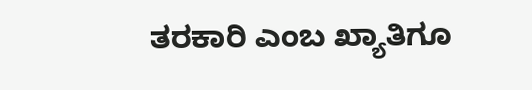ತರಕಾರಿ ಎಂಬ ಖ್ಯಾತಿಗೂ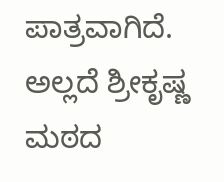ಪಾತ್ರವಾಗಿದೆ. ಅಲ್ಲದೆ ಶ್ರೀಕೃಷ್ಣ ಮಠದ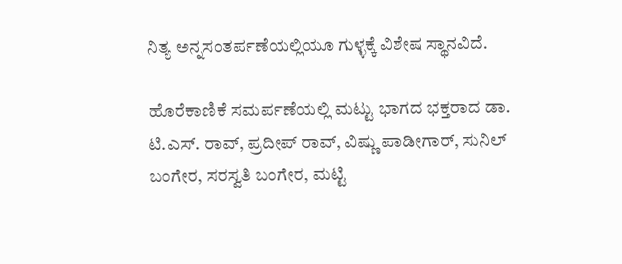ನಿತ್ಯ ಅನ್ನಸಂತರ್ಪಣೆಯಲ್ಲಿಯೂ ಗುಳ್ಳಕ್ಕೆ ವಿಶೇಷ ಸ್ಥಾನವಿದೆ.

ಹೊರೆಕಾಣಿಕೆ ಸಮರ್ಪಣೆಯಲ್ಲಿ ಮಟ್ಟು ಭಾಗದ ಭಕ್ತರಾದ ಡಾ. ಟಿ.ಎಸ್. ರಾವ್, ಪ್ರದೀಪ್ ರಾವ್, ವಿಷ್ಣು ಪಾಡೀಗಾರ್, ಸುನಿಲ್ ಬಂಗೇರ, ಸರಸ್ವತಿ ಬಂಗೇರ, ಮಟ್ಟಿ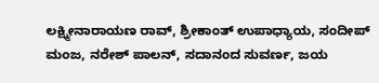ಲಕ್ಷ್ಮೀನಾರಾಯಣ ರಾವ್, ಶ್ರೀಕಾಂತ್ ಉಪಾಧ್ಯಾಯ, ಸಂದೀಪ್ ಮಂಜ, ನರೇಶ್ ಪಾಲನ್, ಸದಾನಂದ ಸುವರ್ಣ, ಜಯ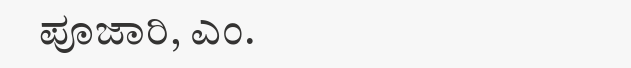ಪೂಜಾರಿ, ಎಂ.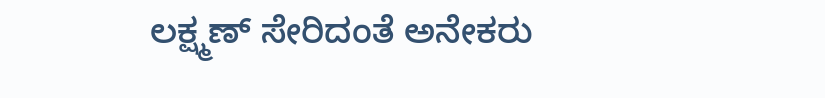ಲಕ್ಷ್ಮಣ್ ಸೇರಿದಂತೆ ಅನೇಕರು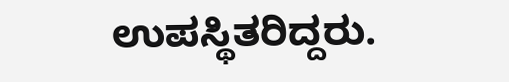ಉಪಸ್ಥಿತರಿದ್ದರು.